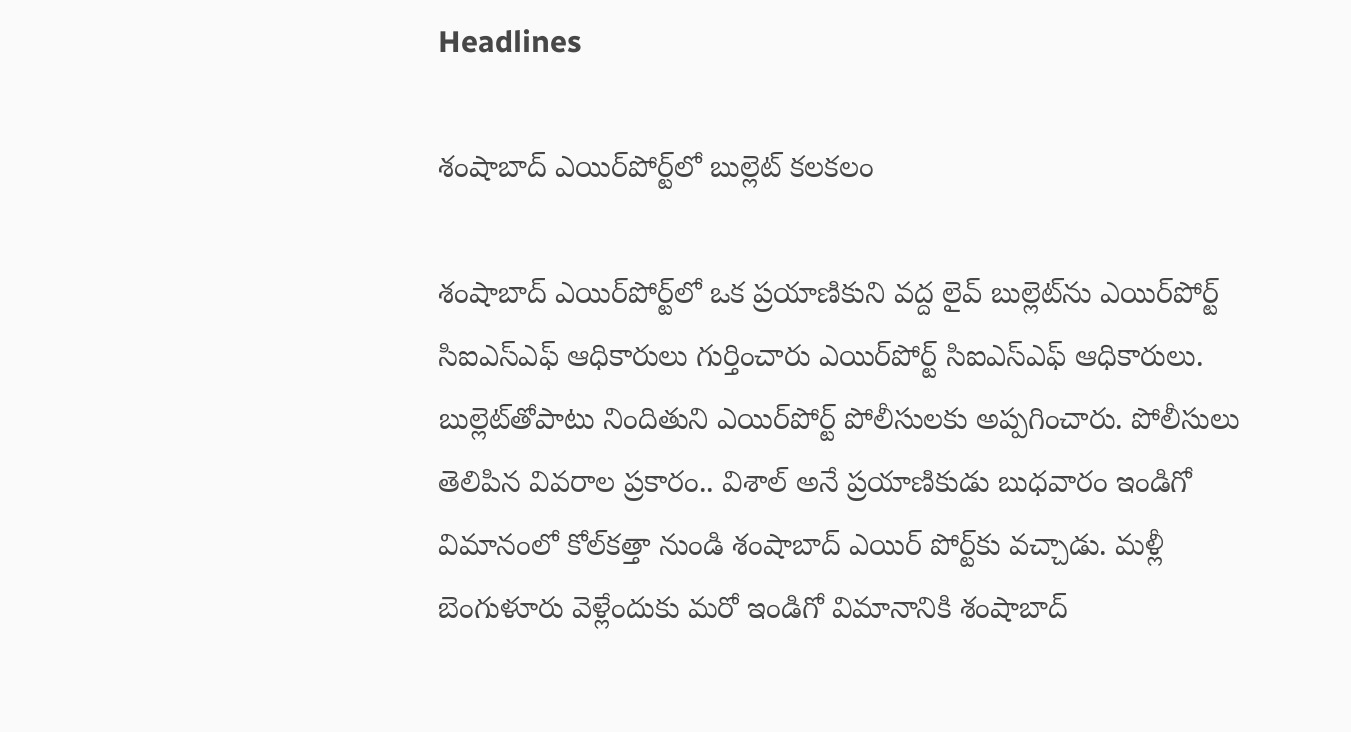Headlines

శంషాబాద్ ఎయిర్‌పోర్ట్‌లో బుల్లెట్ కలకలం

శంషాబాద్ ఎయిర్‌పోర్ట్‌లో ఒక ప్రయాణికుని వద్ద లైవ్ బుల్లెట్‌ను ఎయిర్‌పోర్ట్ సిఐఎస్‌ఎఫ్ ఆధికారులు గుర్తించారు ఎయిర్‌పోర్ట్ సిఐఎస్‌ఎఫ్ ఆధికారులు. బుల్లెట్‌తోపాటు నిందితుని ఎయిర్‌పోర్ట్ పోలీసులకు అప్పగించారు. పోలీసులు తెలిపిన వివరాల ప్రకారం.. విశాల్ అనే ప్రయాణికుడు బుధవారం ఇండిగో విమానంలో కోల్‌కత్తా నుండి శంషాబాద్ ఎయిర్ పోర్ట్‌కు వచ్చాడు. మళ్లీ బెంగుళూరు వెళ్లేందుకు మరో ఇండిగో విమానానికి శంషాబాద్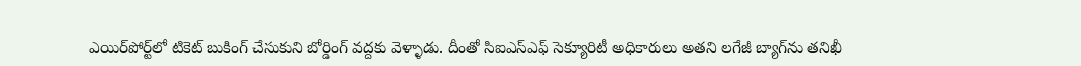ఎయిర్‌పోర్ట్‌లో టికెట్ బుకింగ్ చేసుకుని బోర్డింగ్ వద్దకు వెళ్ళాడు. దీంతో సిఐఎస్‌ఎఫ్ సెక్యూరిటీ అధికారులు అతని లగేజీ బ్యాగ్‌ను తనిఖీ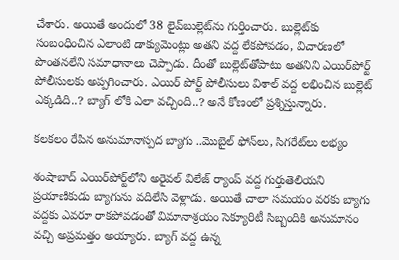చేశారు. అయితే అందులో 38 లైవ్‌బుల్లెట్‌ను గుర్తించారు. బుల్లెట్‌కు సంబంధించిన ఎలాంటి డాక్యుమెంట్లు అతని వద్ద లేకపోవడం, విచారణలో పొంతనలేని సమాధానాలు చెప్పాడు. దీంతో బుల్లెట్‌తోపాటు అతనిని ఎయిర్‌పోర్ట్ పోలీసులకు అప్పగించారు. ఎయిర్ పోర్ట్ పోలీసులు విశాల్ వద్ద లభించిన బుల్లెట్ ఎక్కడిది..? బ్యాగ్ లోకి ఎలా వచ్చింది..? అనే కోణంలో ప్రశ్నిస్తున్నారు.

కలకలం రేపిన అనుమానాస్పద బ్యాగు ..మొబైల్ ఫోన్‌లు, సిగరేట్‌లు లభ్యం

శంషాబాద్ ఎయిర్‌పోర్ట్‌లోని అరైవల్ విలేజ్ ర్యాంప్ వద్ద గుర్తుతెలియని ప్రయాణికుడు బ్యాగును వదిలేసి వెళ్లాడు. అయితే చాలా సమయం వరకు బ్యాగు వద్దకు ఎవరూ రాకపోవడంతో విమానాశ్రయం సెక్యూరిటీ సిబ్బందికి అనుమానం వచ్చి అప్రమత్తం అయ్యారు. బ్యాగ్ వద్ద ఉన్న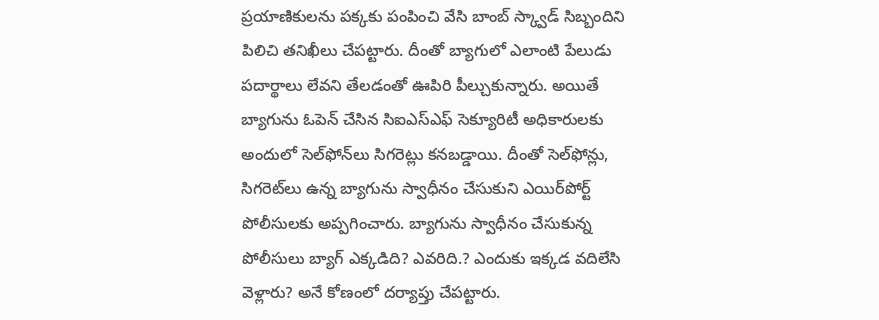ప్రయాణికులను పక్కకు పంపించి వేసి బాంబ్ స్క్వాడ్ సిబ్బందిని పిలిచి తనిఖీలు చేపట్టారు. దీంతో బ్యాగులో ఎలాంటి పేలుడు పదార్థాలు లేవని తేలడంతో ఊపిరి పీల్చుకున్నారు. అయితే బ్యాగును ఓపెన్ చేసిన సిఐఎస్‌ఎఫ్ సెక్యూరిటీ అధికారులకు అందులో సెల్‌ఫోన్‌లు సిగరెట్లు కనబడ్డాయి. దీంతో సెల్‌ఫోన్లు, సిగరెట్‌లు ఉన్న బ్యాగును స్వాధీనం చేసుకుని ఎయిర్‌పోర్ట్ పోలీసులకు అప్పగించారు. బ్యాగును స్వాధీనం చేసుకున్న పోలీసులు బ్యాగ్ ఎక్కడిది? ఎవరిది.? ఎందుకు ఇక్కడ వదిలేసి వెళ్లారు? అనే కోణంలో దర్యాప్తు చేపట్టారు.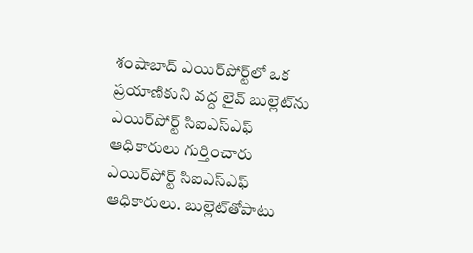శంషాబాద్ ఎయిర్‌పోర్ట్‌లో ఒక ప్రయాణికుని వద్ద లైవ్ బుల్లెట్‌ను ఎయిర్‌పోర్ట్ సిఐఎస్‌ఎఫ్ ఆధికారులు గుర్తించారు ఎయిర్‌పోర్ట్ సిఐఎస్‌ఎఫ్ ఆధికారులు. బుల్లెట్‌తోపాటు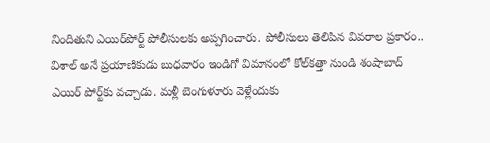నిందితుని ఎయిర్‌పోర్ట్ పోలీసులకు అప్పగించారు. పోలీసులు తెలిపిన వివరాల ప్రకారం.. విశాల్ అనే ప్రయాణికుడు బుధవారం ఇండిగో విమానంలో కోల్‌కత్తా నుండి శంషాబాద్ ఎయిర్ పోర్ట్‌కు వచ్చాడు. మళ్లీ బెంగుళూరు వెళ్లేందుకు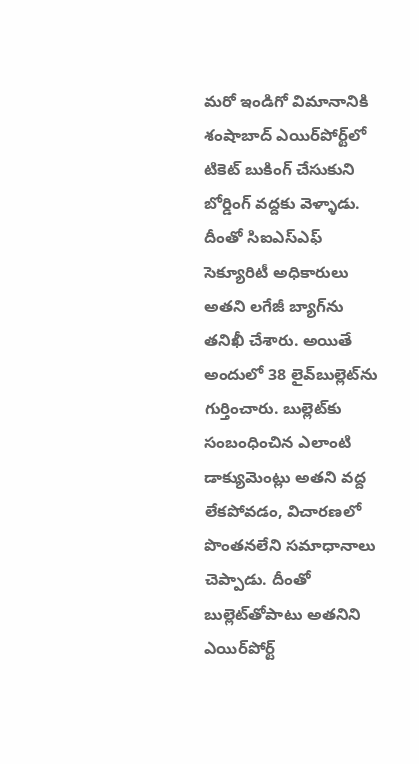మరో ఇండిగో విమానానికి శంషాబాద్ ఎయిర్‌పోర్ట్‌లో టికెట్ బుకింగ్ చేసుకుని బోర్డింగ్ వద్దకు వెళ్ళాడు. దీంతో సిఐఎస్‌ఎఫ్ సెక్యూరిటీ అధికారులు అతని లగేజీ బ్యాగ్‌ను తనిఖీ చేశారు. అయితే అందులో 38 లైవ్‌బుల్లెట్‌ను గుర్తించారు. బుల్లెట్‌కు సంబంధించిన ఎలాంటి డాక్యుమెంట్లు అతని వద్ద లేకపోవడం, విచారణలో పొంతనలేని సమాధానాలు చెప్పాడు. దీంతో బుల్లెట్‌తోపాటు అతనిని ఎయిర్‌పోర్ట్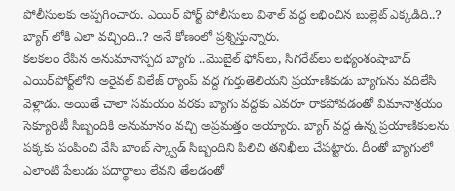పోలీసులకు అప్పగించారు. ఎయిర్ పోర్ట్ పోలీసులు విశాల్ వద్ద లభించిన బుల్లెట్ ఎక్కడిది..? బ్యాగ్ లోకి ఎలా వచ్చింది..? అనే కోణంలో ప్రశ్నిస్తున్నారు.
కలకలం రేపిన అనుమానాస్పద బ్యాగు ..మొబైల్ ఫోన్‌లు, సిగరేట్‌లు లభ్యంశంషాబాద్ ఎయిర్‌పోర్ట్‌లోని అరైవల్ విలేజ్ ర్యాంప్ వద్ద గుర్తుతెలియని ప్రయాణికుడు బ్యాగును వదిలేసి వెళ్లాడు. అయితే చాలా సమయం వరకు బ్యాగు వద్దకు ఎవరూ రాకపోవడంతో విమానాశ్రయం సెక్యూరిటీ సిబ్బందికి అనుమానం వచ్చి అప్రమత్తం అయ్యారు. బ్యాగ్ వద్ద ఉన్న ప్రయాణికులను పక్కకు పంపించి వేసి బాంబ్ స్క్వాడ్ సిబ్బందిని పిలిచి తనిఖీలు చేపట్టారు. దీంతో బ్యాగులో ఎలాంటి పేలుడు పదార్థాలు లేవని తేలడంతో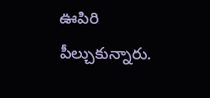ఊపిరి పీల్చుకున్నారు.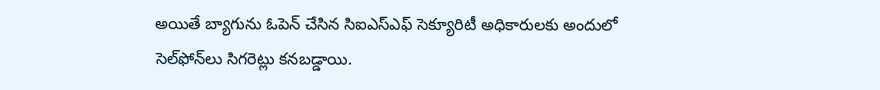అయితే బ్యాగును ఓపెన్ చేసిన సిఐఎస్‌ఎఫ్ సెక్యూరిటీ అధికారులకు అందులో సెల్‌ఫోన్‌లు సిగరెట్లు కనబడ్డాయి.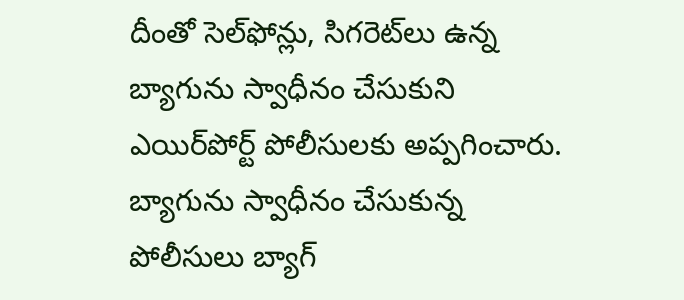దీంతో సెల్‌ఫోన్లు, సిగరెట్‌లు ఉన్న బ్యాగును స్వాధీనం చేసుకుని ఎయిర్‌పోర్ట్ పోలీసులకు అప్పగించారు. బ్యాగును స్వాధీనం చేసుకున్న పోలీసులు బ్యాగ్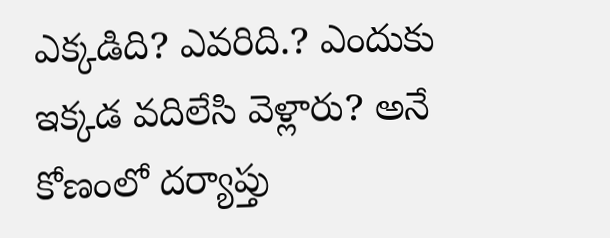ఎక్కడిది? ఎవరిది.? ఎందుకు ఇక్కడ వదిలేసి వెళ్లారు? అనే కోణంలో దర్యాప్తు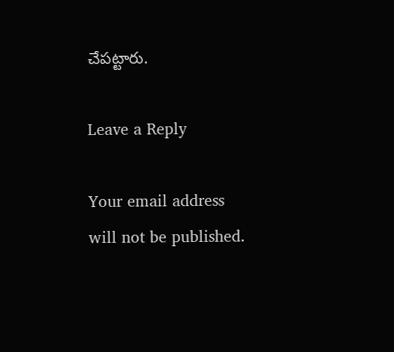చేపట్టారు.

Leave a Reply

Your email address will not be published.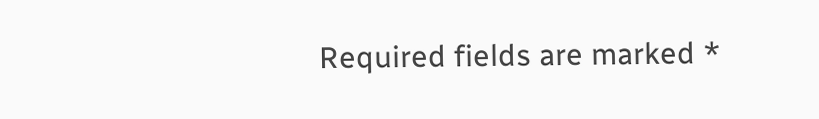Required fields are marked *